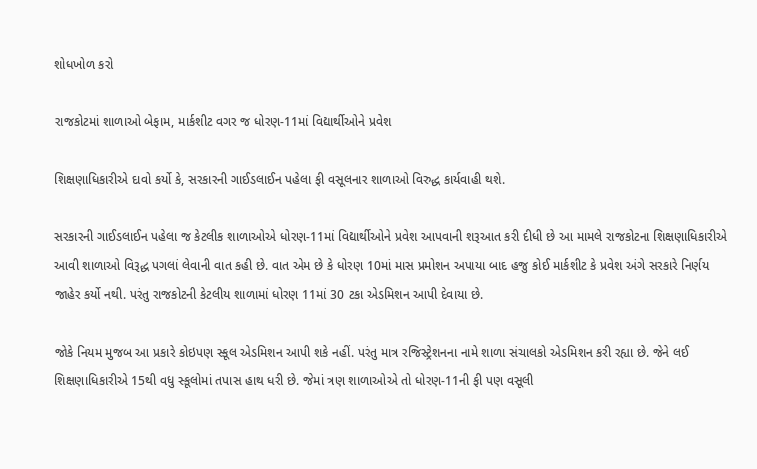શોધખોળ કરો

રાજકોટમાં શાળાઓ બેફામ, માર્કશીટ વગર જ ધોરણ-11માં વિદ્યાર્થીઓને પ્રવેશ

શિક્ષણાધિકારીએ દાવો કર્યો કે, સરકારની ગાઈડલાઈન પહેલા ફી વસૂલનાર શાળાઓ વિરુદ્ધ કાર્યવાહી થશે.

સરકારની ગાઈડલાઈન પહેલા જ કેટલીક શાળાઓએ ધોરણ-11માં વિદ્યાર્થીઓને પ્રવેશ આપવાની શરૂઆત કરી દીધી છે આ મામલે રાજકોટના શિક્ષણાધિકારીએ આવી શાળાઓ વિરૂદ્ધ પગલાં લેવાની વાત કહી છે. વાત એમ છે કે ધોરણ 10માં માસ પ્રમોશન અપાયા બાદ હજુ કોઈ માર્કશીટ કે પ્રવેશ અંગે સરકારે નિર્ણય જાહેર કર્યો નથી. પરંતુ રાજકોટની કેટલીય શાળામાં ધોરણ 11માં 30 ટકા એડમિશન આપી દેવાયા છે.

જોકે નિયમ મુજબ આ પ્રકારે કોઇપણ સ્કૂલ એડમિશન આપી શકે નહીં. પરંતુ માત્ર રજિસ્ટ્રેશનના નામે શાળા સંચાલકો એડમિશન કરી રહ્યા છે. જેને લઈ શિક્ષણાધિકારીએ 15થી વધુ સ્કૂલોમાં તપાસ હાથ ધરી છે. જેમાં ત્રણ શાળાઓએ તો ધોરણ-11ની ફી પણ વસૂલી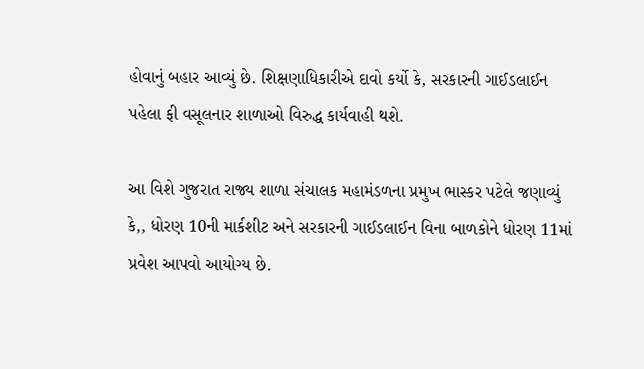હોવાનું બહાર આવ્યું છે. શિક્ષણાધિકારીએ દાવો કર્યો કે, સરકારની ગાઈડલાઈન પહેલા ફી વસૂલનાર શાળાઓ વિરુદ્ધ કાર્યવાહી થશે.

આ વિશે ગુજરાત રાજ્ય શાળા સંચાલક મહામંડળના પ્રમુખ ભાસ્કર પટેલે જણાવ્યું કે,, ધોરણ 10ની માર્કશીટ અને સરકારની ગાઈડલાઈન વિના બાળકોને ધોરણ 11માં પ્રવેશ આપવો આયોગ્ય છે.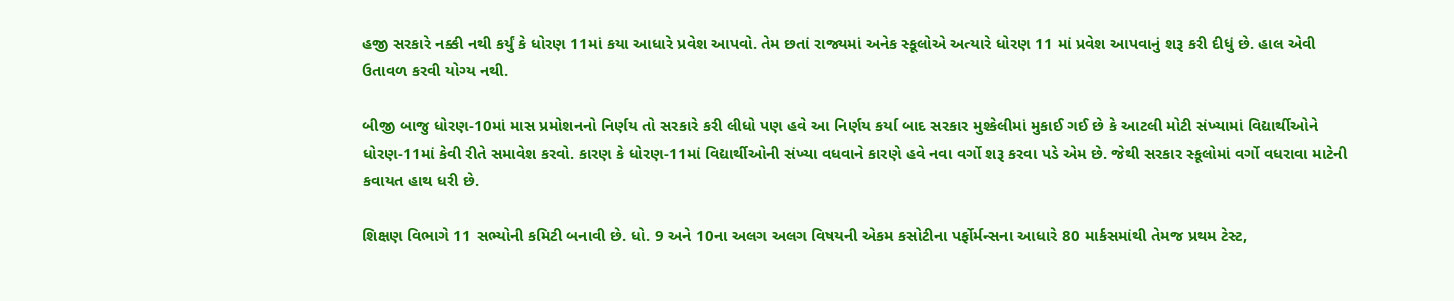હજી સરકારે નક્કી નથી કર્યું કે ધોરણ 11માં કયા આધારે પ્રવેશ આપવો. તેમ છતાં રાજ્યમાં અનેક સ્કૂલોએ અત્યારે ધોરણ 11 માં પ્રવેશ આપવાનું શરૂ કરી દીધું છે. હાલ એવી ઉતાવળ કરવી યોગ્ય નથી.

બીજી બાજુ ધોરણ-10માં માસ પ્રમોશનનો નિર્ણય તો સરકારે કરી લીધો પણ હવે આ નિર્ણય કર્યા બાદ સરકાર મુશ્કેલીમાં મુકાઈ ગઈ છે કે આટલી મોટી સંખ્યામાં વિદ્યાર્થીઓને ધોરણ-11માં કેવી રીતે સમાવેશ કરવો. કારણ કે ધોરણ-11માં વિદ્યાર્થીઓની સંખ્યા વધવાને કારણે હવે નવા વર્ગો શરૂ કરવા પડે એમ છે. જેથી સરકાર સ્કૂલોમાં વર્ગો વધરાવા માટેની કવાયત હાથ ધરી છે.

શિક્ષણ વિભાગે 11 સભ્યોની કમિટી બનાવી છે. ધો. 9 અને 10ના અલગ અલગ વિષયની એકમ કસોટીના પર્ફોર્મન્સના આધારે 80 માર્કસમાંથી તેમજ પ્રથમ ટેસ્ટ,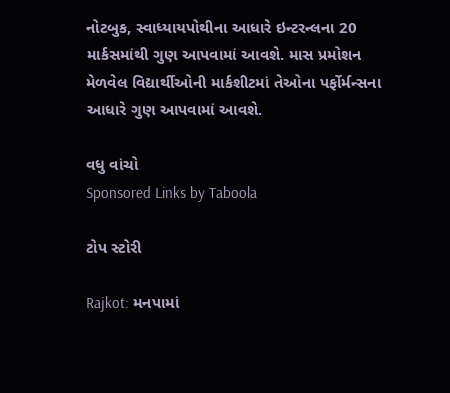નોટબુક, સ્વાધ્યાયપોથીના આધારે ઇન્ટરન્લના 20 માર્કસમાંથી ગુણ આપવામાં આવશે. માસ પ્રમોશન મેળવેલ વિદ્યાર્થીઓની માર્કશીટમાં તેઓના પર્ફોર્મન્સના આધારે ગુણ આપવામાં આવશે.

વધુ વાંચો
Sponsored Links by Taboola

ટોપ સ્ટોરી

Rajkot: મનપામાં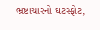ભ્રષ્ટાચારનો ઘટસ્ફોટ,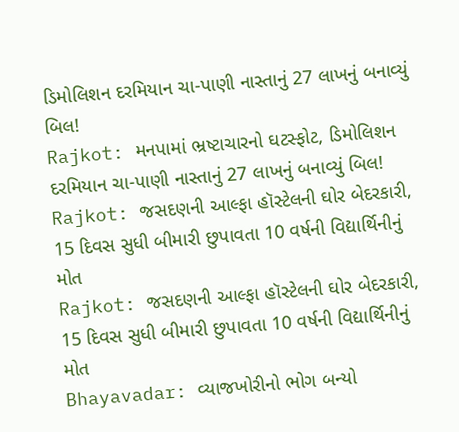ડિમોલિશન દરમિયાન ચા-પાણી નાસ્તાનું 27 લાખનું બનાવ્યું બિલ!
Rajkot: મનપામાં ભ્રષ્ટાચારનો ઘટસ્ફોટ, ડિમોલિશન દરમિયાન ચા-પાણી નાસ્તાનું 27 લાખનું બનાવ્યું બિલ!
Rajkot: જસદણની આલ્ફા હૉસ્ટેલની ઘોર બેદરકારી, 15 દિવસ સુધી બીમારી છુપાવતા 10 વર્ષની વિદ્યાર્થિનીનું મોત
Rajkot: જસદણની આલ્ફા હૉસ્ટેલની ઘોર બેદરકારી, 15 દિવસ સુધી બીમારી છુપાવતા 10 વર્ષની વિદ્યાર્થિનીનું મોત
Bhayavadar: વ્યાજખોરીનો ભોગ બન્યો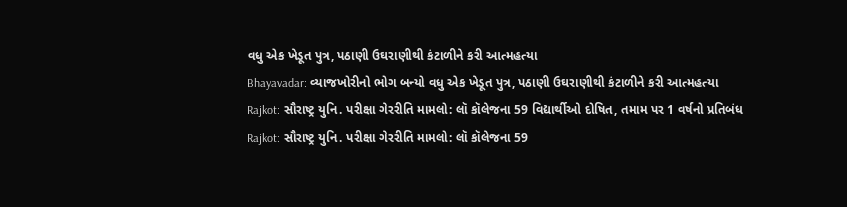વધુ એક ખેડૂત પુત્ર, પઠાણી ઉઘરાણીથી કંટાળીને કરી આત્મહત્યા
Bhayavadar: વ્યાજખોરીનો ભોગ બન્યો વધુ એક ખેડૂત પુત્ર, પઠાણી ઉઘરાણીથી કંટાળીને કરી આત્મહત્યા
Rajkot: સૌરાષ્ટ્ર યુનિ. પરીક્ષા ગેરરીતિ મામલો: લૉ કૉલેજના 59 વિદ્યાર્થીઓ દોષિત, તમામ પર 1 વર્ષનો પ્રતિબંધ
Rajkot: સૌરાષ્ટ્ર યુનિ. પરીક્ષા ગેરરીતિ મામલો: લૉ કૉલેજના 59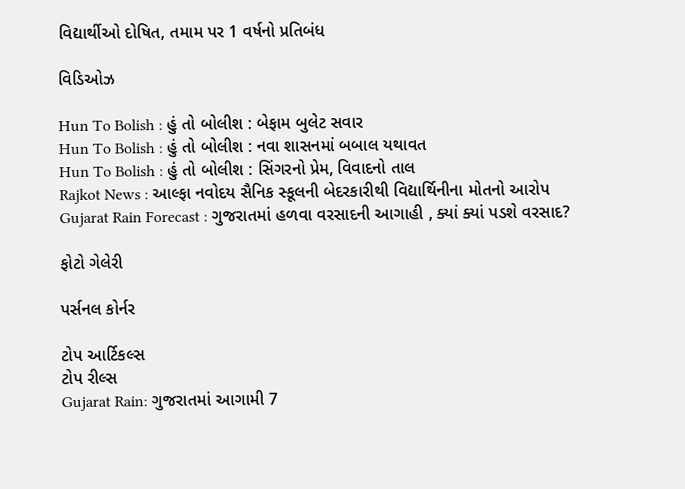વિદ્યાર્થીઓ દોષિત, તમામ પર 1 વર્ષનો પ્રતિબંધ

વિડિઓઝ

Hun To Bolish : હું તો બોલીશ : બેફામ બુલેટ સવાર
Hun To Bolish : હું તો બોલીશ : નવા શાસનમાં બબાલ યથાવત
Hun To Bolish : હું તો બોલીશ : સિંગરનો પ્રેમ, વિવાદનો તાલ
Rajkot News : આલ્ફા નવોદય સૈનિક સ્કૂલની બેદરકારીથી વિદ્યાર્થિનીના મોતનો આરોપ
Gujarat Rain Forecast : ગુજરાતમાં હળવા વરસાદની આગાહી , ક્યાં ક્યાં પડશે વરસાદ?

ફોટો ગેલેરી

પર્સનલ કોર્નર

ટોપ આર્ટિકલ્સ
ટોપ રીલ્સ
Gujarat Rain: ગુજરાતમાં આગામી 7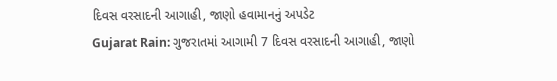દિવસ વરસાદની આગાહી, જાણો હવામાનનું અપડેટ
Gujarat Rain: ગુજરાતમાં આગામી 7 દિવસ વરસાદની આગાહી, જાણો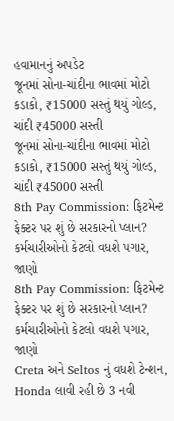હવામાનનું અપડેટ
જૂનમાં સોના-ચાંદીના ભાવમાં મોટો કડાકો, ₹15000 સસ્તું થયું ગોલ્ડ, ચાંદી ₹45000 સસ્તી
જૂનમાં સોના-ચાંદીના ભાવમાં મોટો કડાકો, ₹15000 સસ્તું થયું ગોલ્ડ, ચાંદી ₹45000 સસ્તી
8th Pay Commission: ફિટમેન્ટ ફેક્ટર પર શું છે સરકારનો પ્લાન? કર્મચારીઓનો કેટલો વધશે પગાર, જાણો
8th Pay Commission: ફિટમેન્ટ ફેક્ટર પર શું છે સરકારનો પ્લાન? કર્મચારીઓનો કેટલો વધશે પગાર, જાણો
Creta અને Seltos નું વધશે ટેન્શન, Honda લાવી રહી છે 3 નવી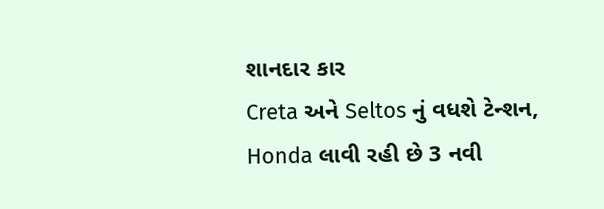શાનદાર કાર
Creta અને Seltos નું વધશે ટેન્શન, Honda લાવી રહી છે 3 નવી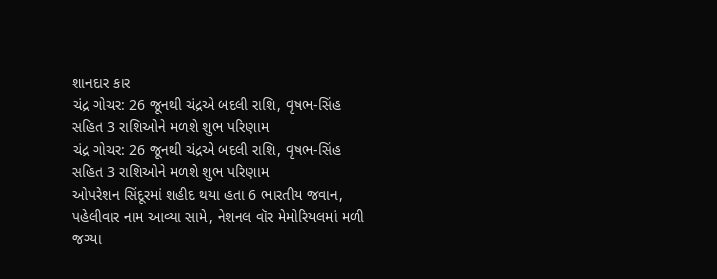શાનદાર કાર
ચંદ્ર ગોચર: 26 જૂનથી ચંદ્રએ બદલી રાશિ, વૃષભ-સિંહ સહિત 3 રાશિઓને મળશે શુભ પરિણામ
ચંદ્ર ગોચર: 26 જૂનથી ચંદ્રએ બદલી રાશિ, વૃષભ-સિંહ સહિત 3 રાશિઓને મળશે શુભ પરિણામ
ઓપરેશન સિંદૂરમાં શહીદ થયા હતા 6 ભારતીય જવાન, પહેલીવાર નામ આવ્યા સામે, નેશનલ વૉર મેમોરિયલમાં મળી જગ્યા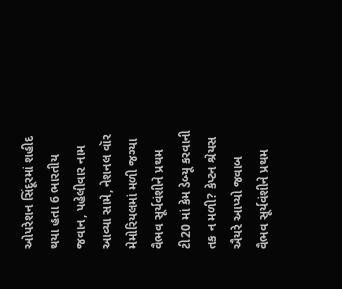ઓપરેશન સિંદૂરમાં શહીદ થયા હતા 6 ભારતીય જવાન, પહેલીવાર નામ આવ્યા સામે, નેશનલ વૉર મેમોરિયલમાં મળી જગ્યા
વૈભવ સૂર્યવંશીને પ્રથમ ટી20 માં કેમ ડેબ્યૂ કરવાની તક ન મળી? કેપ્ટન શ્રેયસ ઐયરે આપ્યો જવાબ
વૈભવ સૂર્યવંશીને પ્રથમ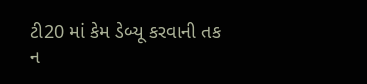ટી20 માં કેમ ડેબ્યૂ કરવાની તક ન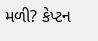મળી? કેપ્ટન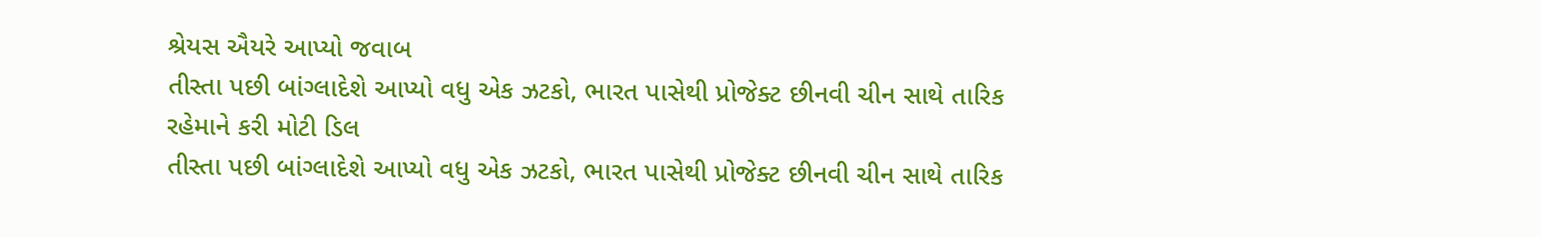શ્રેયસ ઐયરે આપ્યો જવાબ
તીસ્તા પછી બાંગ્લાદેશે આપ્યો વધુ એક ઝટકો, ભારત પાસેથી પ્રોજેક્ટ છીનવી ચીન સાથે તારિક રહેમાને કરી મોટી ડિલ
તીસ્તા પછી બાંગ્લાદેશે આપ્યો વધુ એક ઝટકો, ભારત પાસેથી પ્રોજેક્ટ છીનવી ચીન સાથે તારિક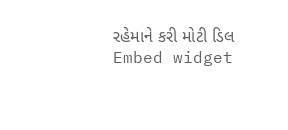રહેમાને કરી મોટી ડિલ
Embed widget